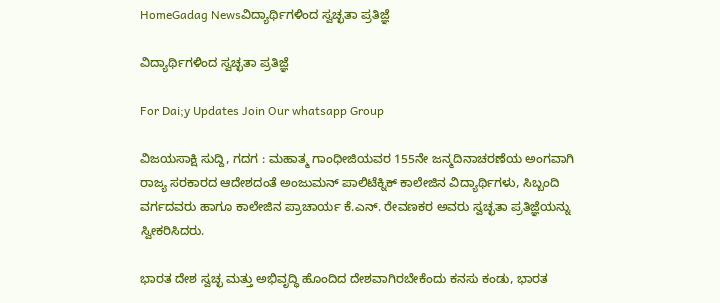HomeGadag Newsವಿದ್ಯಾರ್ಥಿಗಳಿಂದ ಸ್ವಚ್ಛತಾ ಪ್ರತಿಜ್ಞೆ

ವಿದ್ಯಾರ್ಥಿಗಳಿಂದ ಸ್ವಚ್ಛತಾ ಪ್ರತಿಜ್ಞೆ

For Dai;y Updates Join Our whatsapp Group

ವಿಜಯಸಾಕ್ಷಿ ಸುದ್ದಿ, ಗದಗ : ಮಹಾತ್ಮ ಗಾಂಧೀಜಿಯವರ 155ನೇ ಜನ್ಮದಿನಾಚರಣೆಯ ಅಂಗವಾಗಿ ರಾಜ್ಯ ಸರಕಾರದ ಆದೇಶದಂತೆ ಅಂಜುಮನ್ ಪಾಲಿಟೆಕ್ನಿಕ್ ಕಾಲೇಜಿನ ವಿದ್ಯಾರ್ಥಿಗಳು, ಸಿಬ್ಬಂದಿ ವರ್ಗದವರು ಹಾಗೂ ಕಾಲೇಜಿನ ಪ್ರಾಚಾರ್ಯ ಕೆ.ಎನ್. ರೇವಣಕರ ಅವರು ಸ್ವಚ್ಛತಾ ಪ್ರತಿಜ್ಞೆಯನ್ನು ಸ್ವೀಕರಿಸಿದರು.

ಭಾರತ ದೇಶ ಸ್ವಚ್ಛ ಮತ್ತು ಅಭಿವೃದ್ಧಿ ಹೊಂದಿದ ದೇಶವಾಗಿರಬೇಕೆಂದು ಕನಸು ಕಂಡು, ಭಾರತ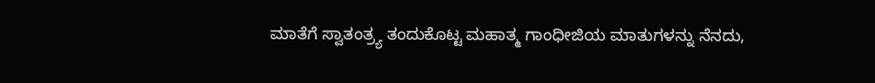ಮಾತೆಗೆ ಸ್ವಾತಂತ್ರ‍್ಯ ತಂದುಕೊಟ್ಟ ಮಹಾತ್ಮ ಗಾಂಧೀಜಿಯ ಮಾತುಗಳನ್ನು ನೆನದು,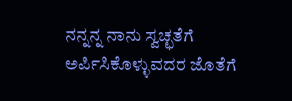ನನ್ನನ್ನ ನಾನು ಸ್ವಚ್ಛತೆಗೆ ಅರ್ಪಿಸಿಕೊಳ್ಳುವದರ ಜೊತೆಗೆ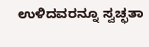ಉಳಿದವರನ್ನೂ ಸ್ವಚ್ಛತಾ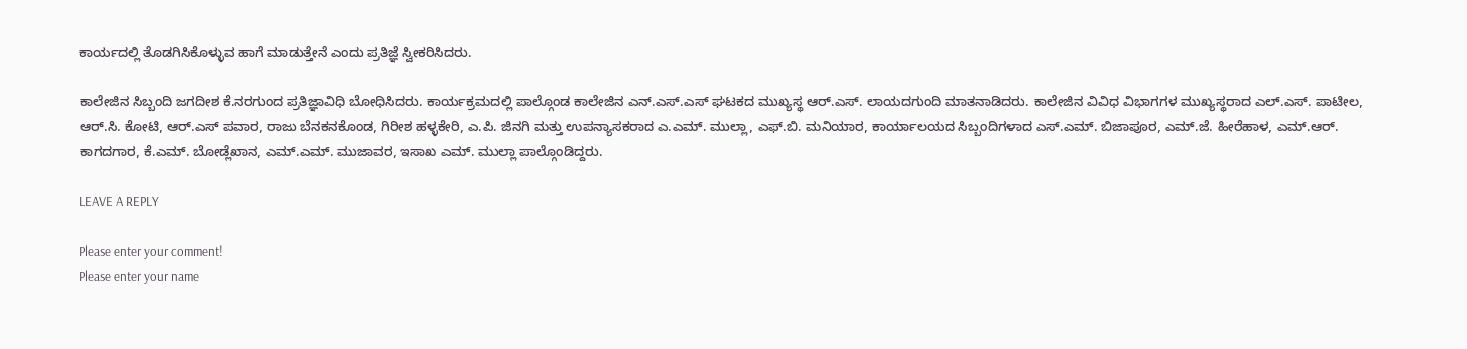ಕಾರ್ಯದಲ್ಲಿ ತೊಡಗಿಸಿಕೊಳ್ಳುವ ಹಾಗೆ ಮಾಡುತ್ತೇನೆ ಎಂದು ಪ್ರತಿಜ್ಞೆ ಸ್ವೀಕರಿಸಿದರು.

ಕಾಲೇಜಿನ ಸಿಬ್ಬಂದಿ ಜಗದೀಶ ಕೆ.ನರಗುಂದ ಪ್ರತಿಜ್ಞಾವಿಧಿ ಬೋಧಿಸಿದರು. ಕಾರ್ಯಕ್ರಮದಲ್ಲಿ ಪಾಲ್ಗೊಂಡ ಕಾಲೇಜಿನ ಎನ್.ಎಸ್.ಎಸ್ ಘಟಕದ ಮುಖ್ಯಸ್ಥ ಆರ್.ಎಸ್. ಲಾಯದಗುಂದಿ ಮಾತನಾಡಿದರು. ಕಾಲೇಜಿನ ವಿವಿಧ ವಿಭಾಗಗಳ ಮುಖ್ಯಸ್ಥರಾದ ಎಲ್.ಎಸ್. ಪಾಟೀಲ, ಆರ್.ಸಿ. ಕೋಟಿ, ಆರ್.ಎಸ್ ಪವಾರ, ರಾಜು ಬೆನಕನಕೊಂಡ, ಗಿರೀಶ ಹಳ್ಳಕೇರಿ, ಎ.ಪಿ. ಜಿನಗಿ ಮತ್ತು ಉಪನ್ಯಾಸಕರಾದ ಎ.ಎಮ್. ಮುಲ್ಲಾ, ಎಫ್.ಬಿ. ಮನಿಯಾರ, ಕಾರ್ಯಾಲಯದ ಸಿಬ್ಬಂದಿಗಳಾದ ಎಸ್.ಎಮ್. ಬಿಜಾಪೂರ, ಎಮ್.ಜೆ. ಹೀರೆಹಾಳ, ಎಮ್.ಆರ್. ಕಾಗದಗಾರ, ಕೆ.ಎಮ್. ಬೋಡ್ಲೆಖಾನ, ಎಮ್.ಎಮ್. ಮುಜಾವರ, ಇಸಾಖ ಎಮ್. ಮುಲ್ಲಾ ಪಾಲ್ಗೊಂಡಿದ್ದರು.

LEAVE A REPLY

Please enter your comment!
Please enter your name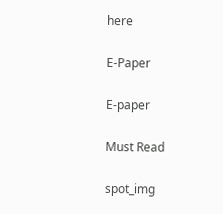here

E-Paper

E-paper

Must Read

spot_img